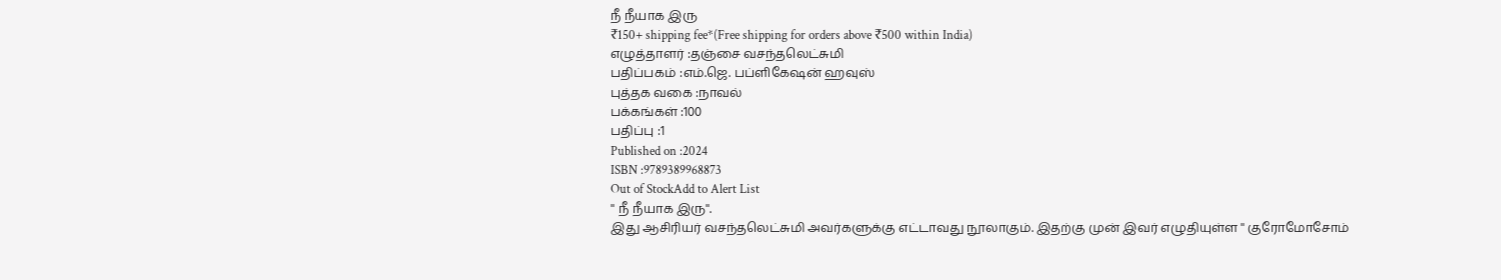நீ நீயாக இரு
₹150+ shipping fee*(Free shipping for orders above ₹500 within India)
எழுத்தாளர் :தஞ்சை வசந்தலெட்சுமி
பதிப்பகம் :எம்.ஜெ. பப்ளிகேஷன் ஹவுஸ்
புத்தக வகை :நாவல்
பக்கங்கள் :100
பதிப்பு :1
Published on :2024
ISBN :9789389968873
Out of StockAdd to Alert List
'' நீ நீயாக இரு''.
இது ஆசிரியர் வசந்தலெட்சுமி அவர்களுக்கு எட்டாவது நூலாகும். இதற்கு முன் இவர் எழுதியுள்ள '' குரோமோசோம்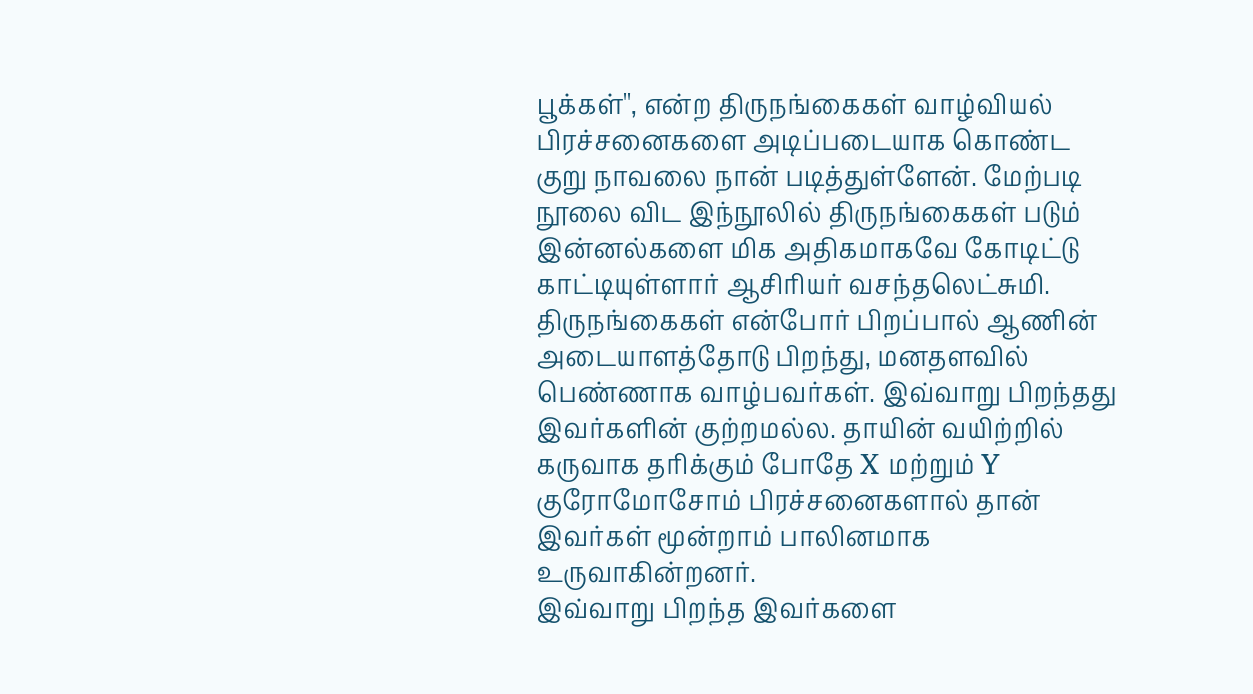பூக்கள்'', என்ற திருநங்கைகள் வாழ்வியல் பிரச்சனைகளை அடிப்படையாக கொண்ட குறு நாவலை நான் படித்துள்ளேன். மேற்படி நூலை விட இந்நூலில் திருநங்கைகள் படும் இன்னல்களை மிக அதிகமாகவே கோடிட்டு காட்டியுள்ளார் ஆசிரியர் வசந்தலெட்சுமி.
திருநங்கைகள் என்போர் பிறப்பால் ஆணின் அடையாளத்தோடு பிறந்து, மனதளவில் பெண்ணாக வாழ்பவர்கள். இவ்வாறு பிறந்தது இவர்களின் குற்றமல்ல. தாயின் வயிற்றில் கருவாக தரிக்கும் போதே X மற்றும் Y குரோமோசோம் பிரச்சனைகளால் தான் இவர்கள் மூன்றாம் பாலினமாக உருவாகின்றனர்.
இவ்வாறு பிறந்த இவர்களை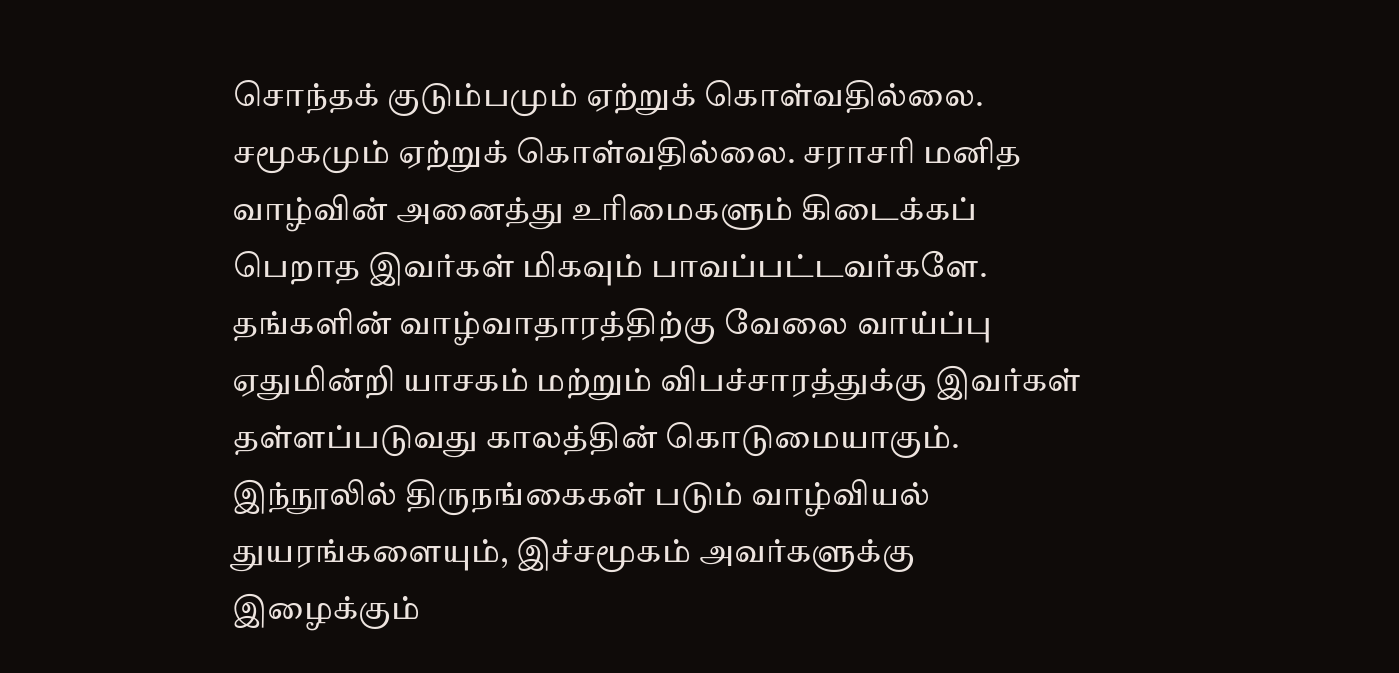சொந்தக் குடும்பமும் ஏற்றுக் கொள்வதில்லை. சமூகமும் ஏற்றுக் கொள்வதில்லை. சராசரி மனித வாழ்வின் அனைத்து உரிமைகளும் கிடைக்கப் பெறாத இவர்கள் மிகவும் பாவப்பட்டவர்களே. தங்களின் வாழ்வாதாரத்திற்கு வேலை வாய்ப்பு ஏதுமின்றி யாசகம் மற்றும் விபச்சாரத்துக்கு இவர்கள் தள்ளப்படுவது காலத்தின் கொடுமையாகும்.
இந்நூலில் திருநங்கைகள் படும் வாழ்வியல் துயரங்களையும், இச்சமூகம் அவர்களுக்கு இழைக்கும்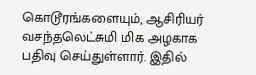கொடூரங்களையும், ஆசிரியர் வசந்தலெட்சுமி மிக அழகாக பதிவு செய்துள்ளார். இதில்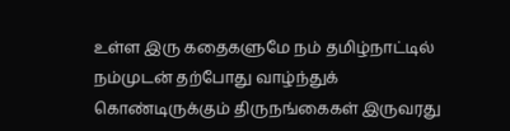உள்ள இரு கதைகளுமே நம் தமிழ்நாட்டில் நம்முடன் தற்போது வாழ்ந்துக் கொண்டிருக்கும் திருநங்கைகள் இருவரது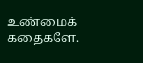உண்மைக் கதைகளே.